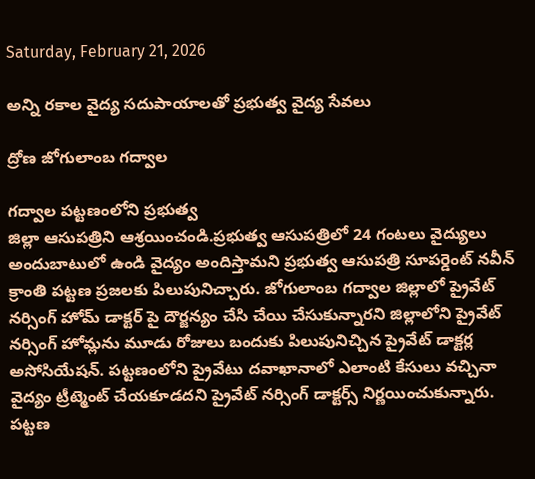Saturday, February 21, 2026

అన్ని రకాల వైద్య సదుపాయాలతో ప్రభుత్వ వైద్య సేవలు

ద్రోణ జోగులాంబ గద్వాల

గద్వాల పట్టణంలోని ప్రభుత్వ
జిల్లా ఆసుపత్రిని ఆశ్రయించండి.ప్రభుత్వ ఆసుపత్రిలో 24 గంటలు వైద్యులు అందుబాటులో ఉండి వైద్యం అందిస్తామని ప్రభుత్వ ఆసుపత్రి సూపర్డెంట్ నవీన్ క్రాంతి పట్టణ ప్రజలకు పిలుపునిచ్చారు. జోగులాంబ గద్వాల జిల్లాలో ప్రైవేట్ నర్సింగ్ హోమ్ డాక్టర్ పై దౌర్జన్యం చేసి చేయి చేసుకున్నారని జిల్లాలోని ప్రైవేట్ నర్సింగ్ హోమ్లను మూడు రోజులు బందుకు పిలుపునిచ్చిన ప్రైవేట్ డాక్టర్ల అసోసియేషన్. పట్టణంలోని ప్రైవేటు దవాఖానాలో ఎలాంటి కేసులు వచ్చినా వైద్యం ట్రీట్మెంట్ చేయకూడదని ప్రైవేట్ నర్సింగ్ డాక్టర్స్ నిర్ణయించుకున్నారు. పట్టణ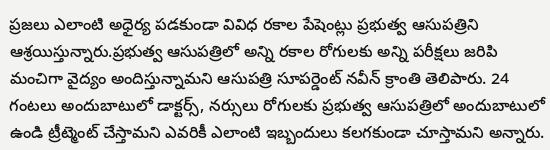ప్రజలు ఎలాంటి అధైర్య పడకుండా వివిధ రకాల పేషెంట్లు ప్రభుత్వ ఆసుపత్రిని ఆశ్రయిస్తున్నారు.ప్రభుత్వ ఆసుపత్రిలో అన్ని రకాల రోగులకు అన్ని పరీక్షలు జరిపి మంచిగా వైద్యం అందిస్తున్నామని ఆసుపత్రి సూపర్డెంట్ నవీన్ క్రాంతి తెలిపారు. 24 గంటలు అందుబాటులో డాక్టర్స్, నర్సులు రోగులకు ప్రభుత్వ ఆసుపత్రిలో అందుబాటులో ఉండి ట్రీట్మెంట్ చేస్తామని ఎవరికీ ఎలాంటి ఇబ్బందులు కలగకుండా చూస్తామని అన్నారు.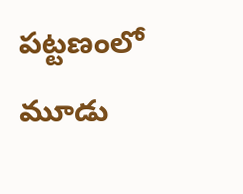పట్టణంలో మూడు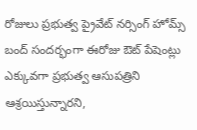రోజులు ప్రభుత్వ ప్రైవేట్ నర్సింగ్ హోమ్స్ బంద్ సందర్భంగా ఈరోజు ఔట్ పేషెంట్లు ఎక్కువగా ప్రభుత్వ ఆసుపత్రిని ఆశ్రయిస్తున్నారని,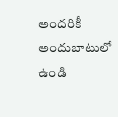అందరికీ అందుబాటులో ఉండి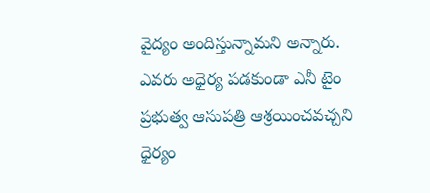వైద్యం అందిస్తున్నామని అన్నారు. ఎవరు అధైర్య పడకుండా ఎనీ టైం ప్రభుత్వ ఆసుపత్రి ఆశ్రయించవచ్చని ధైర్యం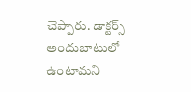చెప్పారు. డాక్టర్స్ అందుబాటులో ఉంటామని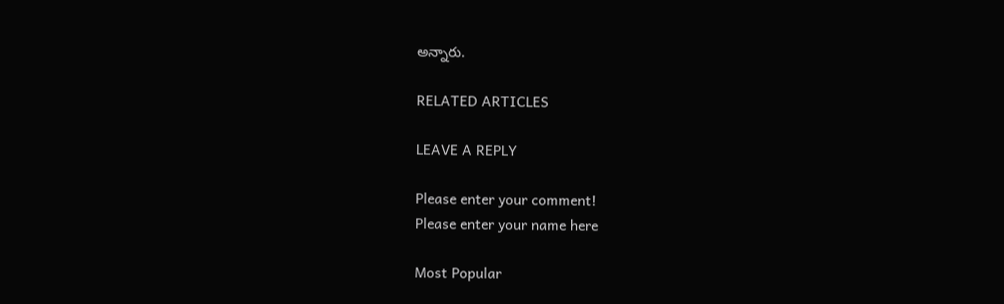అన్నారు.

RELATED ARTICLES

LEAVE A REPLY

Please enter your comment!
Please enter your name here

Most Popular